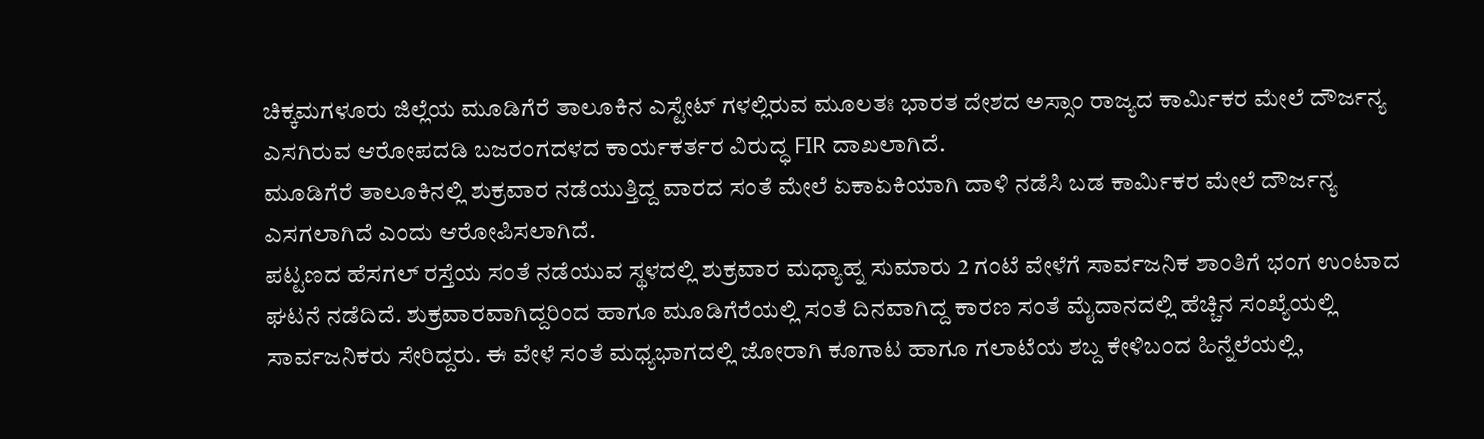ಚಿಕ್ಕಮಗಳೂರು ಜಿಲ್ಲೆಯ ಮೂಡಿಗೆರೆ ತಾಲೂಕಿನ ಎಸ್ಟೇಟ್ ಗಳಲ್ಲಿರುವ ಮೂಲತಃ ಭಾರತ ದೇಶದ ಅಸ್ಸಾಂ ರಾಜ್ಯದ ಕಾರ್ಮಿಕರ ಮೇಲೆ ದೌರ್ಜನ್ಯ ಎಸಗಿರುವ ಆರೋಪದಡಿ ಬಜರಂಗದಳದ ಕಾರ್ಯಕರ್ತರ ವಿರುದ್ಧ FIR ದಾಖಲಾಗಿದೆ.
ಮೂಡಿಗೆರೆ ತಾಲೂಕಿನಲ್ಲಿ ಶುಕ್ರವಾರ ನಡೆಯುತ್ತಿದ್ದ ವಾರದ ಸಂತೆ ಮೇಲೆ ಏಕಾಏಕಿಯಾಗಿ ದಾಳಿ ನಡೆಸಿ ಬಡ ಕಾರ್ಮಿಕರ ಮೇಲೆ ದೌರ್ಜನ್ಯ ಎಸಗಲಾಗಿದೆ ಎಂದು ಆರೋಪಿಸಲಾಗಿದೆ.
ಪಟ್ಟಣದ ಹೆಸಗಲ್ ರಸ್ತೆಯ ಸಂತೆ ನಡೆಯುವ ಸ್ಥಳದಲ್ಲಿ ಶುಕ್ರವಾರ ಮಧ್ಯಾಹ್ನ ಸುಮಾರು 2 ಗಂಟೆ ವೇಳೆಗೆ ಸಾರ್ವಜನಿಕ ಶಾಂತಿಗೆ ಭಂಗ ಉಂಟಾದ ಘಟನೆ ನಡೆದಿದೆ. ಶುಕ್ರವಾರವಾಗಿದ್ದರಿಂದ ಹಾಗೂ ಮೂಡಿಗೆರೆಯಲ್ಲಿ ಸಂತೆ ದಿನವಾಗಿದ್ದ ಕಾರಣ ಸಂತೆ ಮೈದಾನದಲ್ಲಿ ಹೆಚ್ಚಿನ ಸಂಖ್ಯೆಯಲ್ಲಿ ಸಾರ್ವಜನಿಕರು ಸೇರಿದ್ದರು. ಈ ವೇಳೆ ಸಂತೆ ಮಧ್ಯಭಾಗದಲ್ಲಿ ಜೋರಾಗಿ ಕೂಗಾಟ ಹಾಗೂ ಗಲಾಟೆಯ ಶಬ್ದ ಕೇಳಿಬಂದ ಹಿನ್ನೆಲೆಯಲ್ಲಿ,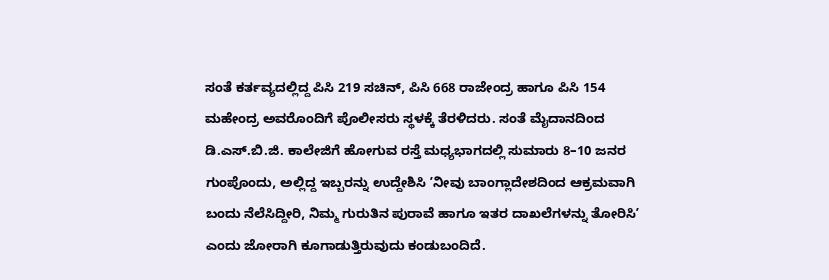ಸಂತೆ ಕರ್ತವ್ಯದಲ್ಲಿದ್ದ ಪಿಸಿ 219 ಸಚಿನ್, ಪಿಸಿ 668 ರಾಜೇಂದ್ರ ಹಾಗೂ ಪಿಸಿ 154 ಮಹೇಂದ್ರ ಅವರೊಂದಿಗೆ ಪೊಲೀಸರು ಸ್ಥಳಕ್ಕೆ ತೆರಳಿದರು. ಸಂತೆ ಮೈದಾನದಿಂದ ಡಿ.ಎಸ್.ಬಿ.ಜಿ. ಕಾಲೇಜಿಗೆ ಹೋಗುವ ರಸ್ತೆ ಮಧ್ಯಭಾಗದಲ್ಲಿ ಸುಮಾರು 8–10 ಜನರ ಗುಂಪೊಂದು, ಅಲ್ಲಿದ್ದ ಇಬ್ಬರನ್ನು ಉದ್ದೇಶಿಸಿ ʼನೀವು ಬಾಂಗ್ಲಾದೇಶದಿಂದ ಆಕ್ರಮವಾಗಿ ಬಂದು ನೆಲೆಸಿದ್ದೀರಿ, ನಿಮ್ಮ ಗುರುತಿನ ಪುರಾವೆ ಹಾಗೂ ಇತರ ದಾಖಲೆಗಳನ್ನು ತೋರಿಸಿʼ ಎಂದು ಜೋರಾಗಿ ಕೂಗಾಡುತ್ತಿರುವುದು ಕಂಡುಬಂದಿದೆ.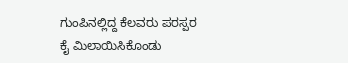ಗುಂಪಿನಲ್ಲಿದ್ದ ಕೆಲವರು ಪರಸ್ಪರ ಕೈ ಮಿಲಾಯಿಸಿಕೊಂಡು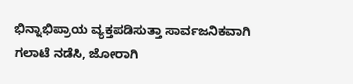ಭಿನ್ನಾಭಿಪ್ರಾಯ ವ್ಯಕ್ತಪಡಿಸುತ್ತಾ ಸಾರ್ವಜನಿಕವಾಗಿ ಗಲಾಟೆ ನಡೆಸಿ, ಜೋರಾಗಿ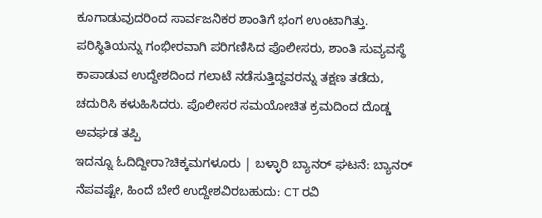ಕೂಗಾಡುವುದರಿಂದ ಸಾರ್ವಜನಿಕರ ಶಾಂತಿಗೆ ಭಂಗ ಉಂಟಾಗಿತ್ತು. ಪರಿಸ್ಥಿತಿಯನ್ನು ಗಂಭೀರವಾಗಿ ಪರಿಗಣಿಸಿದ ಪೊಲೀಸರು, ಶಾಂತಿ ಸುವ್ಯವಸ್ಥೆ ಕಾಪಾಡುವ ಉದ್ದೇಶದಿಂದ ಗಲಾಟೆ ನಡೆಸುತ್ತಿದ್ದವರನ್ನು ತಕ್ಷಣ ತಡೆದು, ಚದುರಿಸಿ ಕಳುಹಿಸಿದರು. ಪೊಲೀಸರ ಸಮಯೋಚಿತ ಕ್ರಮದಿಂದ ದೊಡ್ಡ ಅವಘಡ ತಪ್ಪಿ
ಇದನ್ನೂ ಓದಿದ್ದೀರಾ?ಚಿಕ್ಕಮಗಳೂರು | ಬಳ್ಳಾರಿ ಬ್ಯಾನರ್ ಘಟನೆ: ಬ್ಯಾನರ್ ನೆಪವಷ್ಟೇ, ಹಿಂದೆ ಬೇರೆ ಉದ್ದೇಶವಿರಬಹುದು: CT ರವಿ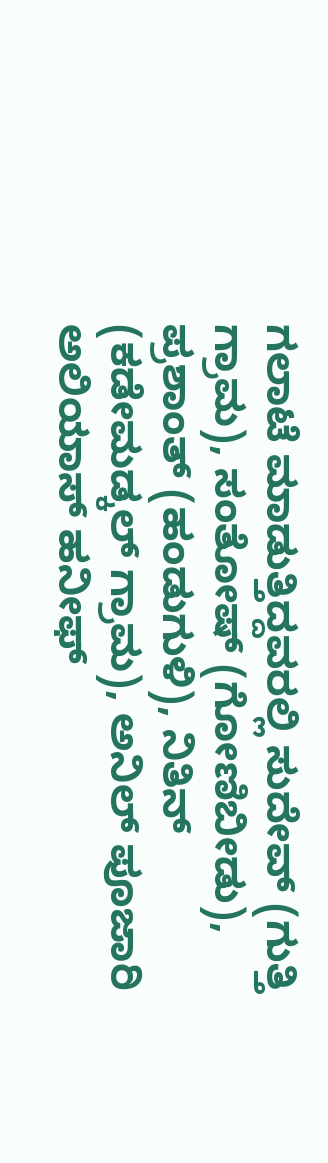ಗಲಾಟೆ ಮಾಡುತ್ತಿದ್ದವರಲ್ಲಿ ಸುದೇವ್ (ಗುತ್ತಿ ಗ್ರಾಮ), ಸಂತೋಷ್ (ಗೋಣಿಬೀಡು), ಪ್ರಶಾಂತ್ (ಹಂಡುಗುಳಿ), ನಿತಿನ್ (ಕಡೇಮಡ್ಕಲ್ ಗ್ರಾಮ), ಅನಿಲ್ ಪೂಜಾರಿ ಅಲಿಯಾಸ್ ಹನೀಫ್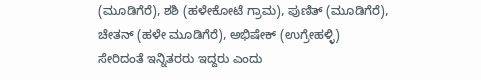(ಮೂಡಿಗೆರೆ), ಶಶಿ (ಹಳೇಕೋಟೆ ಗ್ರಾಮ), ಪುಣಿತ್ (ಮೂಡಿಗೆರೆ), ಚೇತನ್ (ಹಳೇ ಮೂಡಿಗೆರೆ), ಅಭಿಷೇಕ್ (ಉಗ್ರೇಹಳ್ಳಿ) ಸೇರಿದಂತೆ ಇನ್ನಿತರರು ಇದ್ದರು ಎಂದು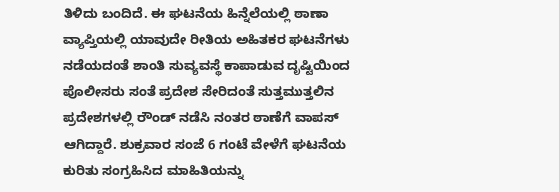ತಿಳಿದು ಬಂದಿದೆ. ಈ ಘಟನೆಯ ಹಿನ್ನೆಲೆಯಲ್ಲಿ ಠಾಣಾ ವ್ಯಾಪ್ತಿಯಲ್ಲಿ ಯಾವುದೇ ರೀತಿಯ ಅಹಿತಕರ ಘಟನೆಗಳು ನಡೆಯದಂತೆ ಶಾಂತಿ ಸುವ್ಯವಸ್ಥೆ ಕಾಪಾಡುವ ದೃಷ್ಟಿಯಿಂದ ಪೊಲೀಸರು ಸಂತೆ ಪ್ರದೇಶ ಸೇರಿದಂತೆ ಸುತ್ತಮುತ್ತಲಿನ ಪ್ರದೇಶಗಳಲ್ಲಿ ರೌಂಡ್ ನಡೆಸಿ ನಂತರ ಠಾಣೆಗೆ ವಾಪಸ್ ಆಗಿದ್ದಾರೆ. ಶುಕ್ರವಾರ ಸಂಜೆ 6 ಗಂಟೆ ವೇಳೆಗೆ ಘಟನೆಯ ಕುರಿತು ಸಂಗ್ರಹಿಸಿದ ಮಾಹಿತಿಯನ್ನು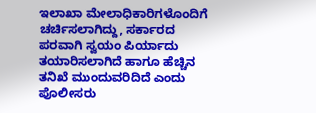ಇಲಾಖಾ ಮೇಲಾಧಿಕಾರಿಗಳೊಂದಿಗೆ ಚರ್ಚಿಸಲಾಗಿದ್ದು, ಸರ್ಕಾರದ ಪರವಾಗಿ ಸ್ವಯಂ ಪಿರ್ಯಾದು ತಯಾರಿಸಲಾಗಿದೆ ಹಾಗೂ ಹೆಚ್ಚಿನ ತನಿಖೆ ಮುಂದುವರಿದಿದೆ ಎಂದು ಪೊಲೀಸರು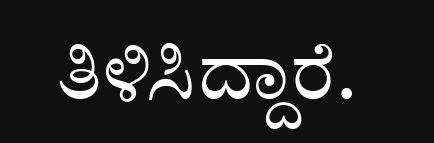ತಿಳಿಸಿದ್ದಾರೆ.